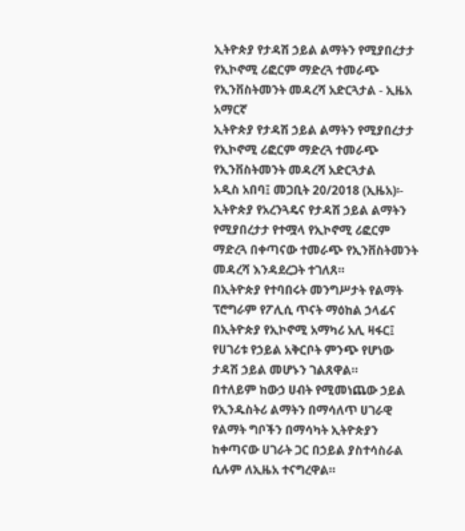ኢትዮጵያ የታዳሽ ኃይል ልማትን የሚያበረታታ የኢኮኖሚ ሪፎርም ማድረጓ ተመራጭ የኢንቨስትመንት መዳረሻ አድርጓታል - ኢዜአ አማርኛ
ኢትዮጵያ የታዳሽ ኃይል ልማትን የሚያበረታታ የኢኮኖሚ ሪፎርም ማድረጓ ተመራጭ የኢንቨስትመንት መዳረሻ አድርጓታል
አዲስ አበባ፤ መጋቢት 20/2018 (ኢዜአ)፡- ኢትዮጵያ የአረንጓዴና የታዳሽ ኃይል ልማትን የሚያበረታታ የተሟላ የኢኮኖሚ ሪፎርም ማድረጓ በቀጣናው ተመራጭ የኢንቨስትመንት መዳረሻ እንዳደረጋት ተገለጸ።
በኢትዮጵያ የተባበሩት መንግሥታት የልማት ፕሮግራም የፖሊሲ ጥናት ማዕከል ኃላፊና በኢትዮጵያ የኢኮኖሚ አማካሪ አሊ ዛፋር፤ የሀገሪቱ የኃይል አቅርቦት ምንጭ የሆነው ታዳሽ ኃይል መሆኑን ገልጸዋል።
በተለይም ከውኃ ሀብት የሚመነጨው ኃይል የኢንዱስትሪ ልማትን በማሳለጥ ሀገራዊ የልማት ግቦችን በማሳካት ኢትዮጵያን ከቀጣናው ሀገራት ጋር በኃይል ያስተሳስራል ሲሉም ለኢዜአ ተናግረዋል።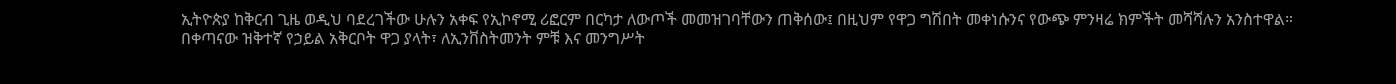ኢትዮጵያ ከቅርብ ጊዜ ወዲህ ባደረገችው ሁሉን አቀፍ የኢኮኖሚ ሪፎርም በርካታ ለውጦች መመዝገባቸውን ጠቅሰው፤ በዚህም የዋጋ ግሽበት መቀነሱንና የውጭ ምንዛሬ ክምችት መሻሻሉን አንስተዋል።
በቀጣናው ዝቅተኛ የኃይል አቅርቦት ዋጋ ያላት፣ ለኢንቨስትመንት ምቹ እና መንግሥት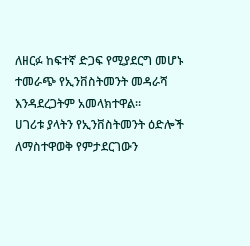ለዘርፉ ከፍተኛ ድጋፍ የሚያደርግ መሆኑ ተመራጭ የኢንቨስትመንት መዳራሻ እንዳደረጋትም አመላክተዋል።
ሀገሪቱ ያላትን የኢንቨስትመንት ዕድሎች ለማስተዋወቅ የምታደርገውን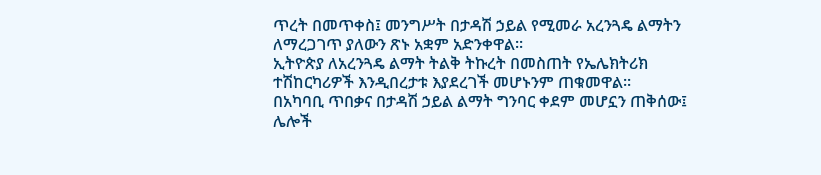ጥረት በመጥቀስ፤ መንግሥት በታዳሽ ኃይል የሚመራ አረንጓዴ ልማትን ለማረጋገጥ ያለውን ጽኑ አቋም አድንቀዋል፡፡
ኢትዮጵያ ለአረንጓዴ ልማት ትልቅ ትኩረት በመስጠት የኤሌክትሪክ ተሽከርካሪዎች እንዲበረታቱ እያደረገች መሆኑንም ጠቁመዋል፡፡
በአካባቢ ጥበቃና በታዳሽ ኃይል ልማት ግንባር ቀደም መሆኗን ጠቅሰው፤ ሌሎች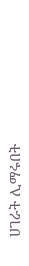ሀገራት ሊማሩበት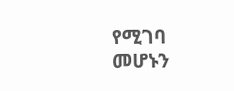የሚገባ መሆኑን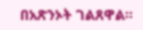በአጽንኦት ገልጸዋል፡፡